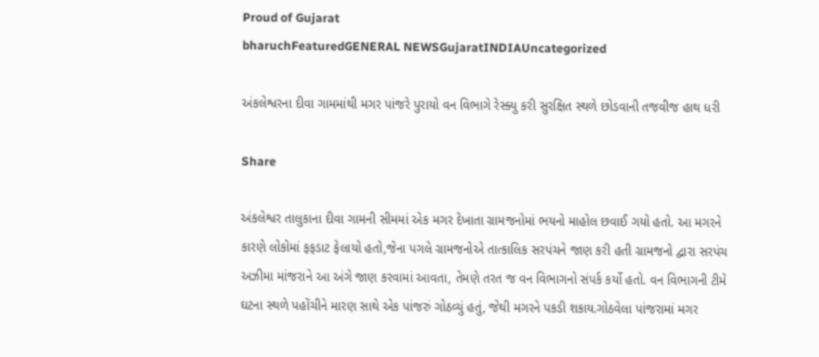Proud of Gujarat
bharuchFeaturedGENERAL NEWSGujaratINDIAUncategorized

અંકલેશ્વરના દીવા ગામમાંથી મગર પાંજરે પુરાયો વન વિભાગે રેસ્ક્યુ કરી સુરક્ષિત સ્થળે છોડવાની તજવીજ હાથ ધરી

Share

અંકલેશ્વર તાલુકાના દીવા ગામની સીમમાં એક મગર દેખાતા ગ્રામજનોમાં ભયનો માહોલ છવાઈ ગયો હતો. આ મગરને કારણે લોકોમાં ફફડાટ ફેલાયો હતો,જેના પગલે ગ્રામજનોએ તાત્કાલિક સરપંચને જાણ કરી હતી ગ્રામજનો દ્વારા સરપંચ અઝીમા માંજરાને આ અંગે જાણ કરવામાં આવતા, તેમણે તરત જ વન વિભાગનો સંપર્ક કર્યો હતો. વન વિભાગની ટીમે ઘટના સ્થળે પહોંચીને મારણ સાથે એક પાંજરું ગોઠવ્યું હતું, જેથી મગરને પકડી શકાય.ગોઠવેલા પાંજરામાં મગર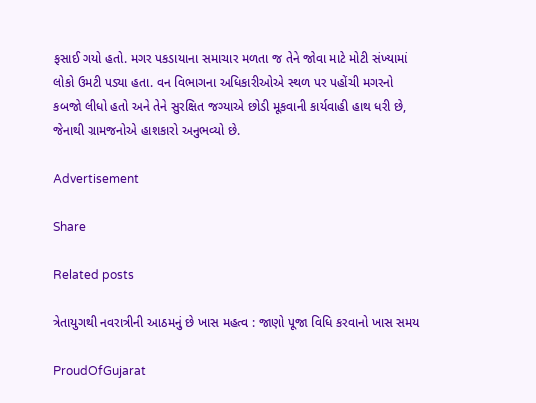ફસાઈ ગયો હતો. મગર પકડાયાના સમાચાર મળતા જ તેને જોવા માટે મોટી સંખ્યામાં લોકો ઉમટી પડ્યા હતા. વન વિભાગના અધિકારીઓએ સ્થળ પર પહોંચી મગરનો કબજો લીધો હતો અને તેને સુરક્ષિત જગ્યાએ છોડી મૂકવાની કાર્યવાહી હાથ ધરી છે, જેનાથી ગ્રામજનોએ હાશકારો અનુભવ્યો છે.

Advertisement

Share

Related posts

ત્રેતાયુગથી નવરાત્રીની આઠમનું છે ખાસ મહત્વ : જાણો પૂજા વિધિ કરવાનો ખાસ સમય

ProudOfGujarat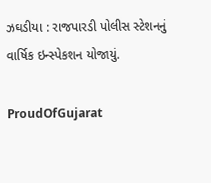ઝઘડીયા : રાજપારડી પોલીસ સ્ટેશનનું વાર્ષિક ઇન્સ્પેકશન યોજાયું.

ProudOfGujarat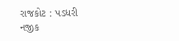રાજકોટ : પડધરી નજીક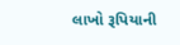લાખો રૂપિયાની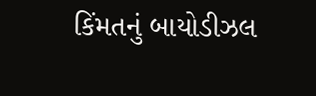કિંમતનું બાયોડીઝલ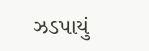ઝડપાયું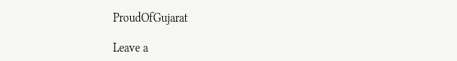ProudOfGujarat

Leave a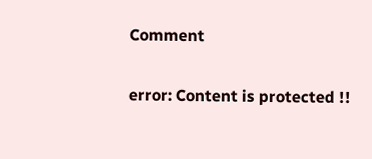Comment

error: Content is protected !!